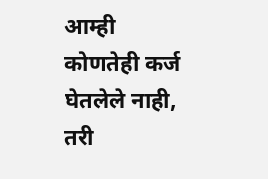आम्ही कोणतेही कर्ज घेतलेले नाही, तरी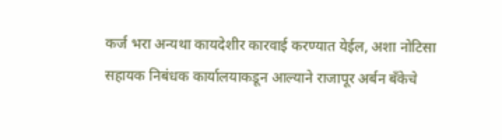कर्ज भरा अन्यथा कायदेशीर कारवाई करण्यात येईल, अशा नोटिसा सहायक निबंधक कार्यालयाकडून आल्याने राजापूर अर्बन बँकेचे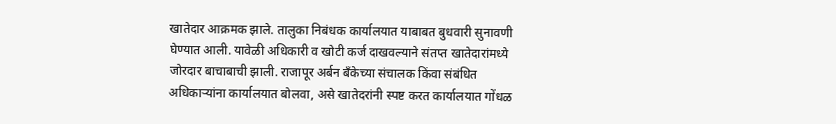खातेदार आक्रमक झाले. तालुका निबंधक कार्यालयात याबाबत बुधवारी सुनावणी घेण्यात आली. यावेळी अधिकारी व खोटी कर्ज दाखवल्याने संतप्त खातेदारांमध्ये जोरदार बाचाबाची झाली. राजापूर अर्बन बँकेच्या संचालक किंवा संबंधित अधिकाऱ्यांना कार्यालयात बोलवा, असे खातेदरांनी स्पष्ट करत कार्यालयात गोंधळ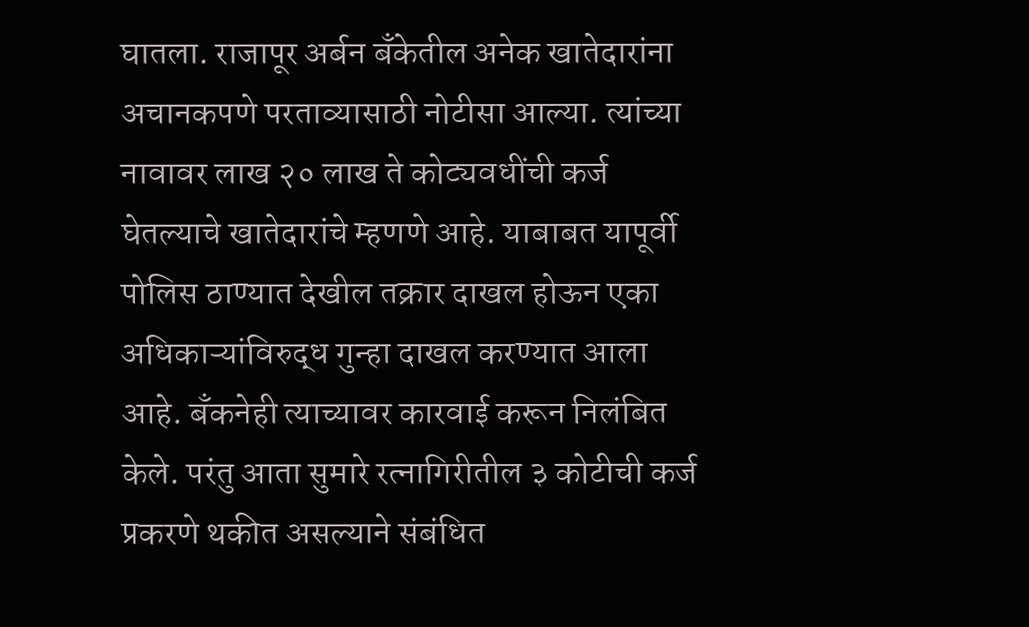घातला. राजापूर अर्बन बँकेतील अनेक खातेदारांना अचानकपणे परताव्यासाठी नोटीसा आल्या. त्यांच्या नावावर लाख २० लाख ते कोट्यवधींची कर्ज घेतल्याचे खातेदारांचे म्हणणे आहे. याबाबत यापूर्वी पोलिस ठाण्यात देखील तक्रार दाखल होऊन एका अधिकाऱ्यांविरुद्ध गुन्हा दाखल करण्यात आला आहे. बँकनेही त्याच्यावर कारवाई करून निलंबित केले. परंतु आता सुमारे रत्नागिरीतील ३ कोटीची कर्ज प्रकरणे थकीत असल्याने संबंधित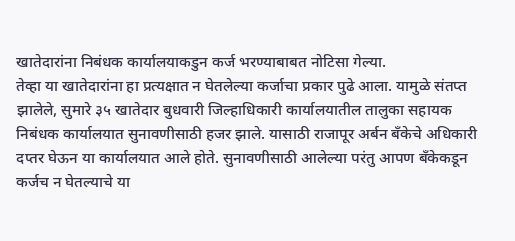खातेदारांना निबंधक कार्यालयाकडुन कर्ज भरण्याबाबत नोटिसा गेल्या.
तेव्हा या खातेदारांना हा प्रत्यक्षात न घेतलेल्या कर्जाचा प्रकार पुढे आला. यामुळे संतप्त झालेले, सुमारे ३५ खातेदार बुधवारी जिल्हाधिकारी कार्यालयातील तालुका सहायक निबंधक कार्यालयात सुनावणीसाठी हजर झाले. यासाठी राजापूर अर्बन बँकेचे अधिकारी दप्तर घेऊन या कार्यालयात आले होते. सुनावणीसाठी आलेल्या परंतु आपण बँकेकडून कर्जच न घेतल्याचे या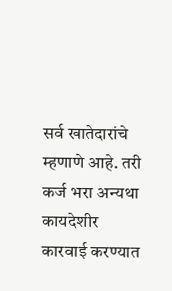सर्व खातेदारांचे म्हणाणे आहे. तरी कर्ज भरा अन्यथा कायदेशीर कारवाई करण्यात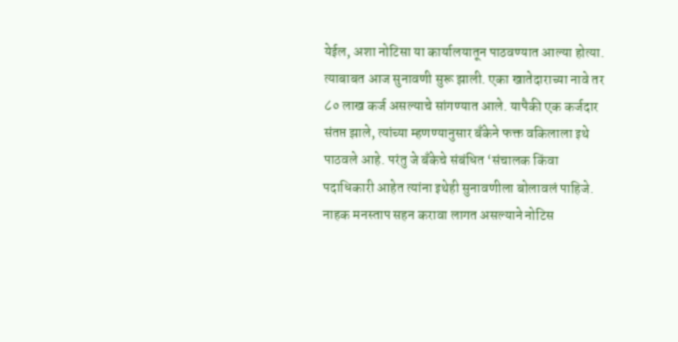येईल, अशा नोटिसा या कार्यालयातून पाठवण्यात आल्या होत्या. त्याबाबत आज सुनावणी सुरू झाली. एका खातेदाराच्या नावे तर ८० लाख कर्ज असल्याचे सांगण्यात आले. यापैकी एक कर्जदार संतप्त झाले, त्यांच्या म्हणण्यानुसार बँकेने फक्त वकिलाला इथे पाठवले आहे. परंतु जे बँकेचे संबंधित ‘संचालक किंवा पदाधिकारी आहेत त्यांना इथेही सुनावणीला बोलावलं पाहिजे. नाहक मनस्ताप सहन करावा लागत असल्याने नोटिस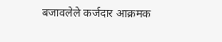बजावलेले कर्जदार आक्रमक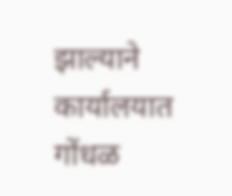झाल्याने कार्यालयात गोंधळ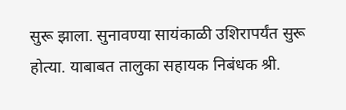सुरू झाला. सुनावण्या सायंकाळी उशिरापर्यंत सुरू होत्या. याबाबत तालुका सहायक निबंधक श्री.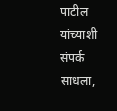पाटील यांच्याशी संपर्क साधला,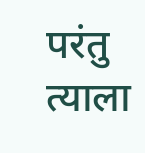परंतु त्याला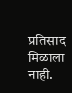प्रतिसाद मिळाला नाही.